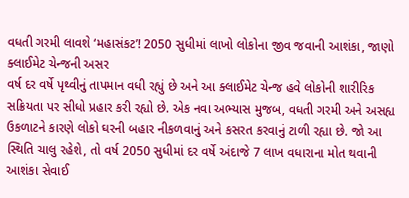વધતી ગરમી લાવશે ‘મહાસંકટ’! 2050 સુધીમાં લાખો લોકોના જીવ જવાની આશંકા, જાણો ક્લાઈમેટ ચેન્જની અસર
વર્ષ દર વર્ષે પૃથ્વીનું તાપમાન વધી રહ્યું છે અને આ ક્લાઈમેટ ચેન્જ હવે લોકોની શારીરિક સક્રિયતા પર સીધો પ્રહાર કરી રહ્યો છે. એક નવા અભ્યાસ મુજબ, વધતી ગરમી અને અસહ્ય ઉકળાટને કારણે લોકો ઘરની બહાર નીકળવાનું અને કસરત કરવાનું ટાળી રહ્યા છે. જો આ સ્થિતિ ચાલુ રહેશે, તો વર્ષ 2050 સુધીમાં દર વર્ષે અંદાજે 7 લાખ વધારાના મોત થવાની આશંકા સેવાઈ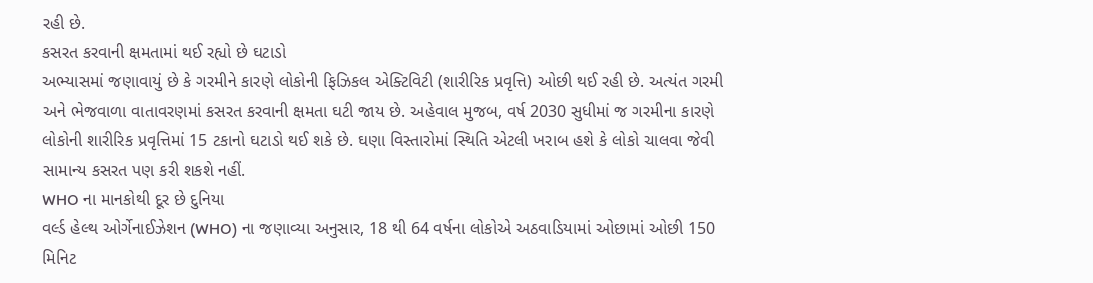રહી છે.
કસરત કરવાની ક્ષમતામાં થઈ રહ્યો છે ઘટાડો
અભ્યાસમાં જણાવાયું છે કે ગરમીને કારણે લોકોની ફિઝિકલ એક્ટિવિટી (શારીરિક પ્રવૃત્તિ) ઓછી થઈ રહી છે. અત્યંત ગરમી અને ભેજવાળા વાતાવરણમાં કસરત કરવાની ક્ષમતા ઘટી જાય છે. અહેવાલ મુજબ, વર્ષ 2030 સુધીમાં જ ગરમીના કારણે લોકોની શારીરિક પ્રવૃત્તિમાં 15 ટકાનો ઘટાડો થઈ શકે છે. ઘણા વિસ્તારોમાં સ્થિતિ એટલી ખરાબ હશે કે લોકો ચાલવા જેવી સામાન્ય કસરત પણ કરી શકશે નહીં.
WHO ના માનકોથી દૂર છે દુનિયા
વર્લ્ડ હેલ્થ ઓર્ગેનાઈઝેશન (WHO) ના જણાવ્યા અનુસાર, 18 થી 64 વર્ષના લોકોએ અઠવાડિયામાં ઓછામાં ઓછી 150 મિનિટ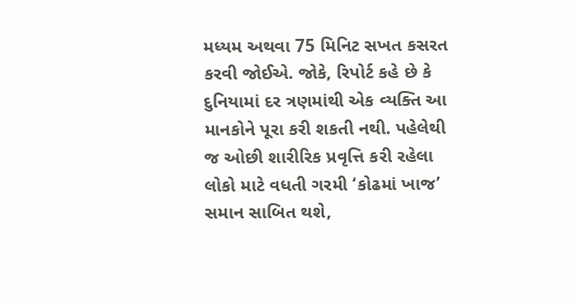મધ્યમ અથવા 75 મિનિટ સખત કસરત કરવી જોઈએ. જોકે, રિપોર્ટ કહે છે કે દુનિયામાં દર ત્રણમાંથી એક વ્યક્તિ આ માનકોને પૂરા કરી શકતી નથી. પહેલેથી જ ઓછી શારીરિક પ્રવૃત્તિ કરી રહેલા લોકો માટે વધતી ગરમી ‘કોઢમાં ખાજ’ સમાન સાબિત થશે,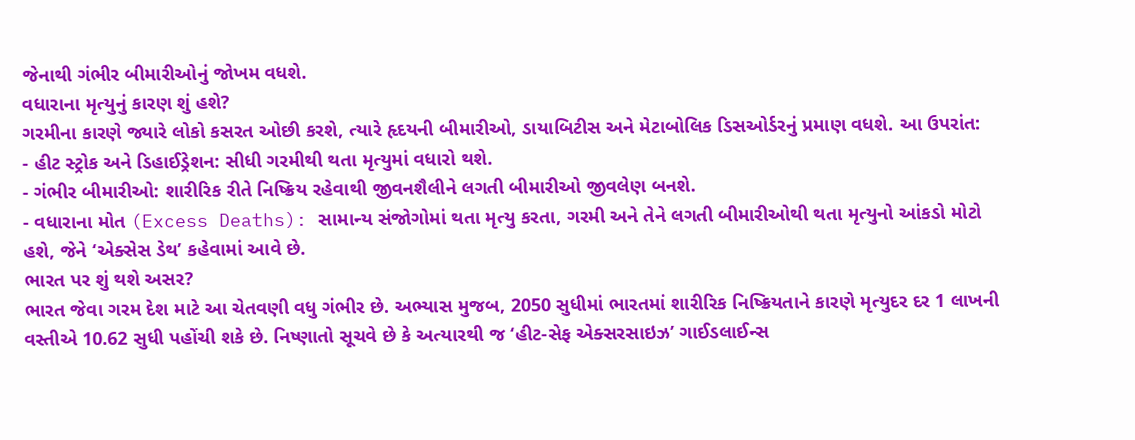જેનાથી ગંભીર બીમારીઓનું જોખમ વધશે.
વધારાના મૃત્યુનું કારણ શું હશે?
ગરમીના કારણે જ્યારે લોકો કસરત ઓછી કરશે, ત્યારે હૃદયની બીમારીઓ, ડાયાબિટીસ અને મેટાબોલિક ડિસઓર્ડરનું પ્રમાણ વધશે. આ ઉપરાંત:
- હીટ સ્ટ્રોક અને ડિહાઈડ્રેશન: સીધી ગરમીથી થતા મૃત્યુમાં વધારો થશે.
- ગંભીર બીમારીઓ: શારીરિક રીતે નિષ્ક્રિય રહેવાથી જીવનશૈલીને લગતી બીમારીઓ જીવલેણ બનશે.
- વધારાના મોત (Excess Deaths): સામાન્ય સંજોગોમાં થતા મૃત્યુ કરતા, ગરમી અને તેને લગતી બીમારીઓથી થતા મૃત્યુનો આંકડો મોટો હશે, જેને ‘એક્સેસ ડેથ’ કહેવામાં આવે છે.
ભારત પર શું થશે અસર?
ભારત જેવા ગરમ દેશ માટે આ ચેતવણી વધુ ગંભીર છે. અભ્યાસ મુજબ, 2050 સુધીમાં ભારતમાં શારીરિક નિષ્ક્રિયતાને કારણે મૃત્યુદર દર 1 લાખની વસ્તીએ 10.62 સુધી પહોંચી શકે છે. નિષ્ણાતો સૂચવે છે કે અત્યારથી જ ‘હીટ-સેફ એક્સરસાઇઝ’ ગાઈડલાઈન્સ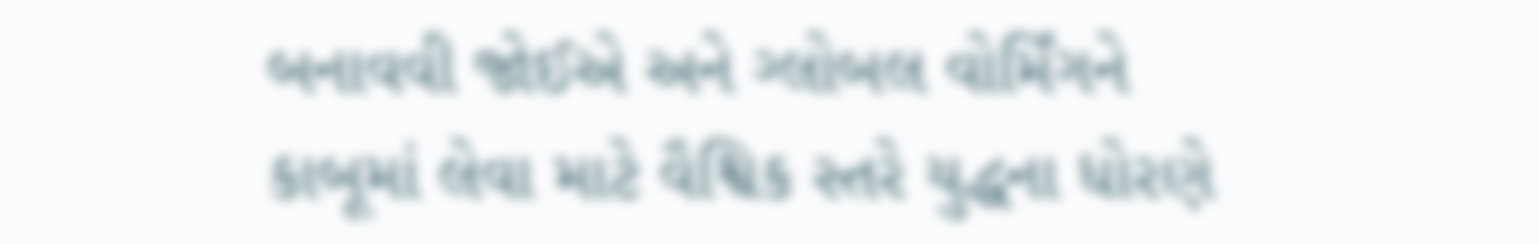બનાવવી જોઈએ અને ગ્લોબલ વોર્મિંગને કાબૂમાં લેવા માટે વૈશ્વિક સ્તરે યુદ્ધના ધોરણે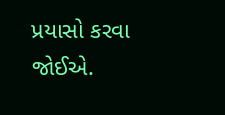પ્રયાસો કરવા જોઈએ.